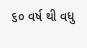૬૦ વર્ષ થી વધુ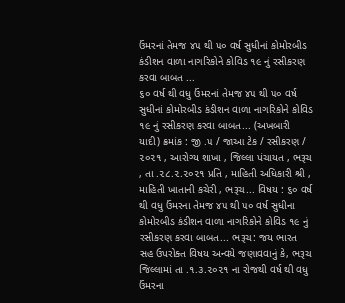ઉંમરનાં તેમજ ૪૫ થી ૫૦ વર્ષ સુધીનાં કોમોરબીડ કંડીશન વાળા નાગરિકોને કોવિડ ૧૯ નું રસીકરણ કરવા બાબત ...
૬૦ વર્ષ થી વધુ ઉંમરનાં તેમજ ૪૫ થી ૫૦ વર્ષ સુધીનાં કોમોરબીડ કંડીશન વાળા નાગરિકોને કોવિડ ૧૯ નું રસીકરણ કરવા બાબત... (અખબારી યાદી) ક્રમાંક : જી .૫ / જાઆ ટેક / રસીકરણ / ૨૦૨૧ , આરોગ્ય શાખા , જિલ્લા પંચાયત , ભરૂચ , તા .૨૮.૨.૨૦૨૧ પ્રતિ , માહિતી અધિકારી શ્રી , માહિતી ખાતાની કચેરી , ભરૂચ... વિષય : ૬૦ વર્ષ થી વધુ ઉંમરના તેમજ ૪૫ થી ૫૦ વર્ષ સુધીના કોમોરબીડ કંડીશન વાળા નાગરિકોને કોવિડ ૧૯ નું રસીકરણ કરવા બાબત... ભરૂચ: જય ભારત સહ ઉપરોક્ત વિષય અન્વયે જણાવવાનું કે, ભરૂચ જિલ્લામાં તા .૧.૩.૨૦૨૧ ના રોજથી વર્ષ થી વધુ ઉંમરના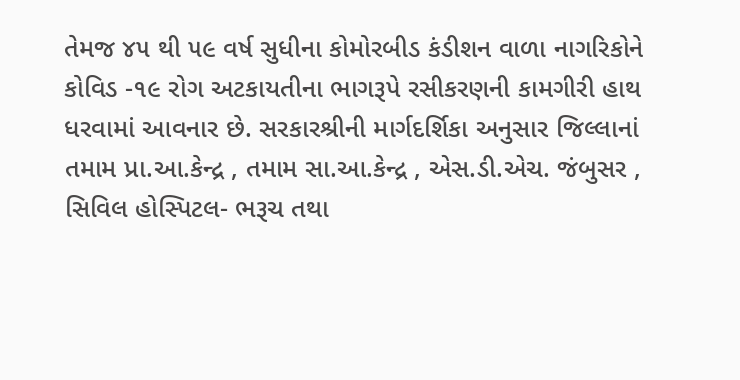તેમજ ૪૫ થી ૫૯ વર્ષ સુધીના કોમોરબીડ કંડીશન વાળા નાગરિકોને કોવિડ -૧૯ રોગ અટકાયતીના ભાગરૂપે રસીકરણની કામગીરી હાથ ધરવામાં આવનાર છે. સરકારશ્રીની માર્ગદર્શિકા અનુસાર જિલ્લાનાં તમામ પ્રા.આ.કેન્દ્ર , તમામ સા.આ.કેન્દ્ર , એસ.ડી.એચ. જંબુસર , સિવિલ હોસ્પિટલ- ભરૂચ તથા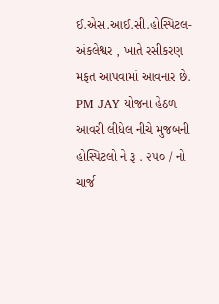ઈ.એસ.આઈ.સી.હોસ્પિટલ- અંકલેશ્વર , ખાતે રસીકરણ મફત આપવામાં આવનાર છે. PM JAY યોજના હેઠળ આવરી લીધેલ નીચે મુજબની હોસ્પિટલો ને રૂ . ૨૫૦ / નો ચાર્જ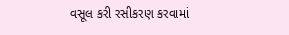વસૂલ કરી રસીકરણ કરવામાં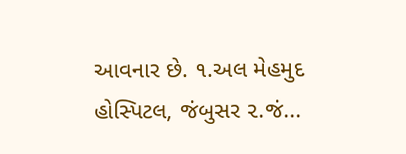આવનાર છે. ૧.અલ મેહમુદ હોસ્પિટલ, જંબુસર ૨.જં...